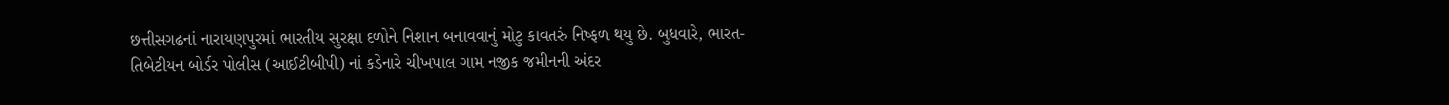છત્તીસગઢનાં નારાયણપુરમાં ભારતીય સુરક્ષા દળોને નિશાન બનાવવાનું મોટુ કાવતરું નિષ્ફળ થયુ છે. બુધવારે, ભારત-તિબેટીયન બોર્ડર પોલીસ (આઈટીબીપી) નાં કડેનારે ચીખપાલ ગામ નજીક જમીનની અંદર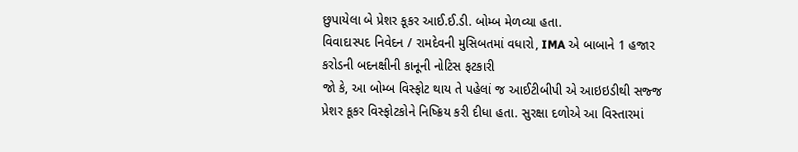છુપાયેલા બે પ્રેશર કૂકર આઈ.ઈ.ડી. બોમ્બ મેળવ્યા હતા.
વિવાદાસ્પદ નિવેદન / રામદેવની મુસિબતમાં વધારો, IMA એ બાબાને 1 હજાર કરોડની બદનક્ષીની કાનૂની નોટિસ ફટકારી
જો કે, આ બોમ્બ વિસ્ફોટ થાય તે પહેલાં જ આઈટીબીપી એ આઇઇડીથી સજ્જ પ્રેશર કૂકર વિસ્ફોટકોને નિષ્ક્રિય કરી દીધા હતા. સુરક્ષા દળોએ આ વિસ્તારમાં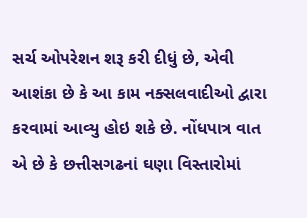સર્ચ ઓપરેશન શરૂ કરી દીધું છે, એવી આશંકા છે કે આ કામ નક્સલવાદીઓ દ્વારા કરવામાં આવ્યુ હોઇ શકે છે. નોંધપાત્ર વાત એ છે કે છત્તીસગઢનાં ઘણા વિસ્તારોમાં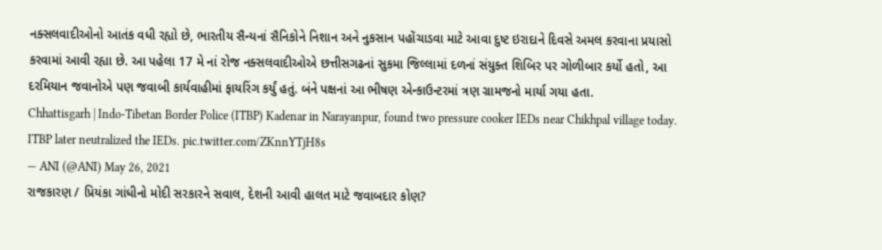નક્સલવાદીઓનો આતંક વધી રહ્યો છે, ભારતીય સૈન્યનાં સૈનિકોને નિશાન અને નુકસાન પહોંચાડવા માટે આવા દુષ્ટ ઇરાદાને દિવસે અમલ કરવાના પ્રયાસો કરવામાં આવી રહ્યા છે. આ પહેલા 17 મે નાં રોજ નક્સલવાદીઓએ છત્તીસગઢનાં સુકમા જિલ્લામાં દળનાં સંયુક્ત શિબિર પર ગોળીબાર કર્યો હતો, આ દરમિયાન જવાનોએ પણ જવાબી કાર્યવાહીમાં ફાયરિંગ કર્યું હતું. બંને પક્ષનાં આ ભીષણ એન્કાઉન્ટરમાં ત્રણ ગ્રામજનો માર્યા ગયા હતા.
Chhattisgarh | Indo-Tibetan Border Police (ITBP) Kadenar in Narayanpur, found two pressure cooker IEDs near Chikhpal village today. ITBP later neutralized the IEDs. pic.twitter.com/ZKnnYTjH8s
— ANI (@ANI) May 26, 2021
રાજકારણ / પ્રિયંકા ગાંધીનો મોદી સરકારને સવાલ, દેશની આવી હાલત માટે જવાબદાર કોણ?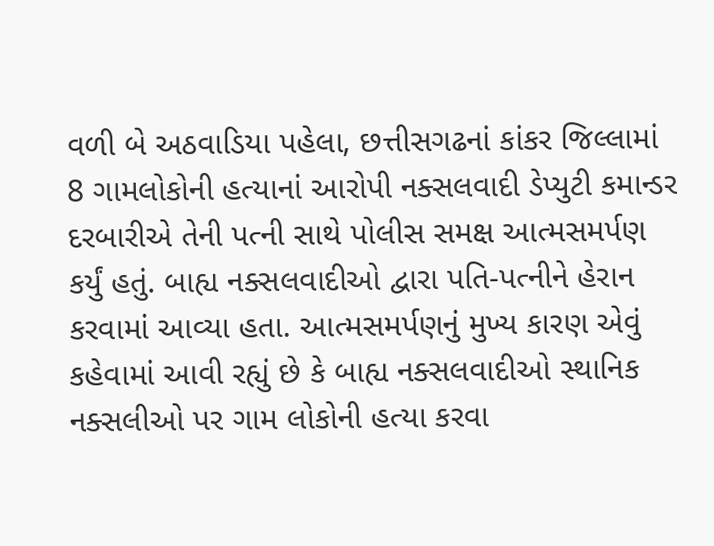વળી બે અઠવાડિયા પહેલા, છત્તીસગઢનાં કાંકર જિલ્લામાં 8 ગામલોકોની હત્યાનાં આરોપી નક્સલવાદી ડેપ્યુટી કમાન્ડર દરબારીએ તેની પત્ની સાથે પોલીસ સમક્ષ આત્મસમર્પણ કર્યું હતું. બાહ્ય નક્સલવાદીઓ દ્વારા પતિ-પત્નીને હેરાન કરવામાં આવ્યા હતા. આત્મસમર્પણનું મુખ્ય કારણ એવું કહેવામાં આવી રહ્યું છે કે બાહ્ય નક્સલવાદીઓ સ્થાનિક નક્સલીઓ પર ગામ લોકોની હત્યા કરવા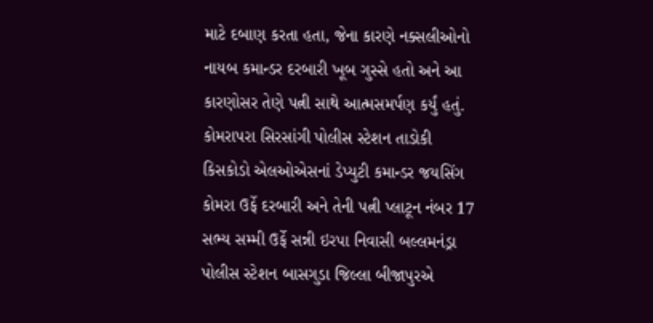માટે દબાણ કરતા હતા, જેના કારણે નક્સલીઓનો નાયબ કમાન્ડર દરબારી ખૂબ ગુસ્સે હતો અને આ કારણોસર તેણે પત્ની સાથે આત્મસમર્પણ કર્યું હતું. કોમરાપરા સિરસાંગી પોલીસ સ્ટેશન તાડોકી કિસકોડો એલઓએસનાં ડેપ્યુટી કમાન્ડર જયસિંગ કોમરા ઉર્ફે દરબારી અને તેની પત્ની પ્લાટૂન નંબર 17 સભ્ય સમ્મી ઉર્ફે સન્ની ઇરપા નિવાસી બલ્લમનંડ્રા પોલીસ સ્ટેશન બાસગુડા જિલ્લા બીજાપુરએ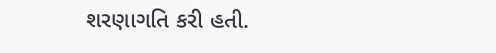શરણાગતિ કરી હતી.